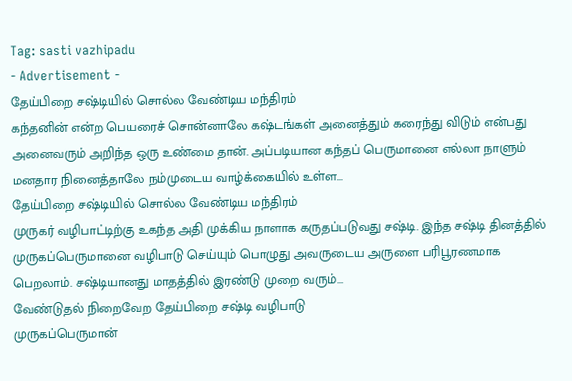Tag: sasti vazhipadu
- Advertisement -
தேய்பிறை சஷ்டியில் சொல்ல வேண்டிய மந்திரம்
கந்தனின் என்ற பெயரைச் சொன்னாலே கஷ்டங்கள் அனைத்தும் கரைந்து விடும் என்பது அனைவரும் அறிந்த ஒரு உண்மை தான். அப்படியான கந்தப் பெருமானை எல்லா நாளும் மனதார நினைத்தாலே நம்முடைய வாழ்க்கையில் உள்ள...
தேய்பிறை சஷ்டியில் சொல்ல வேண்டிய மந்திரம்
முருகர் வழிபாட்டிற்கு உகந்த அதி முக்கிய நாளாக கருதப்படுவது சஷ்டி. இந்த சஷ்டி தினத்தில் முருகப்பெருமானை வழிபாடு செய்யும் பொழுது அவருடைய அருளை பரிபூரணமாக பெறலாம். சஷ்டியானது மாதத்தில் இரண்டு முறை வரும்...
வேண்டுதல் நிறைவேற தேய்பிறை சஷ்டி வழிபாடு
முருகப்பெருமான்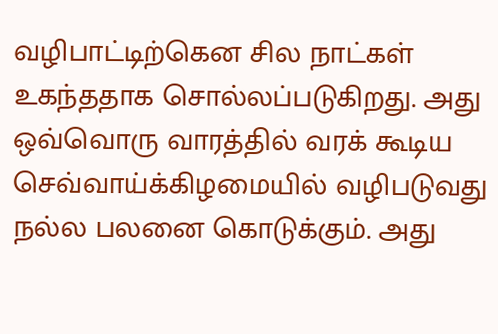வழிபாட்டிற்கென சில நாட்கள் உகந்ததாக சொல்லப்படுகிறது. அது ஒவ்வொரு வாரத்தில் வரக் கூடிய செவ்வாய்க்கிழமையில் வழிபடுவது நல்ல பலனை கொடுக்கும். அது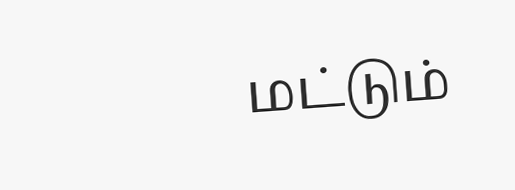மட்டும்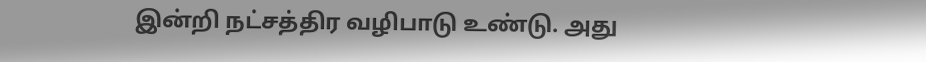இன்றி நட்சத்திர வழிபாடு உண்டு. அது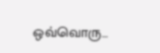ஒவ்வொரு...